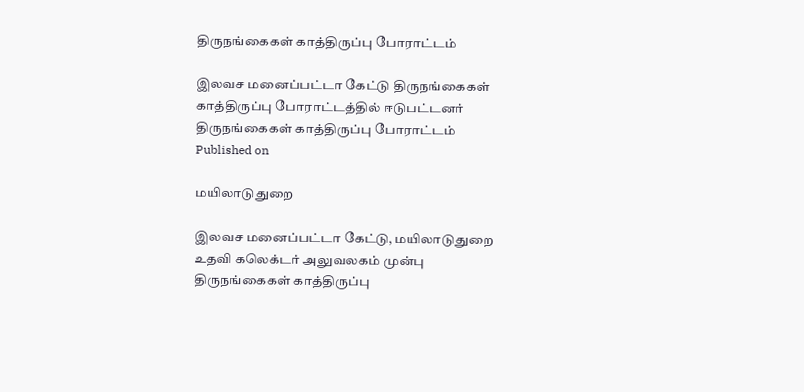திருநங்கைகள் காத்திருப்பு போராட்டம்

இலவச மனைப்பட்டா கேட்டு திருநங்கைகள் காத்திருப்பு போராட்டத்தில் ஈடுபட்டனர்
திருநங்கைகள் காத்திருப்பு போராட்டம்
Published on

மயிலாடுதுறை

இலவச மனைப்பட்டா கேட்டு, மயிலாடுதுறை உதவி கலெக்டர் அலுவலகம் முன்பு திருநங்கைகள் காத்திருப்பு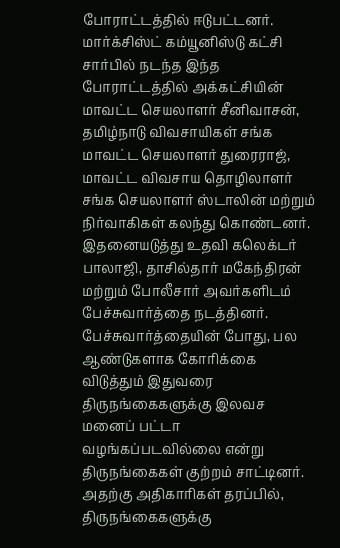போராட்டத்தில் ஈடுபட்டனர். மார்க்சிஸ்ட் கம்யூனிஸ்டு கட்சி சார்பில் நடந்த இந்த போராட்டத்தில் அக்கட்சியின் மாவட்ட செயலாளர் சீனிவாசன், தமிழ்நாடு விவசாயிகள் சங்க மாவட்ட செயலாளர் துரைராஜ், மாவட்ட விவசாய தொழிலாளர் சங்க செயலாளர் ஸ்டாலின் மற்றும் நிர்வாகிகள் கலந்து கொண்டனர். இதனையடுத்து உதவி கலெக்டர் பாலாஜி, தாசில்தார் மகேந்திரன் மற்றும் போலீசார் அவர்களிடம் பேச்சுவார்த்தை நடத்தினர். பேச்சுவார்த்தையின் போது, பல ஆண்டுகளாக கோரிக்கை விடுத்தும் இதுவரை திருநங்கைகளுக்கு இலவச மனைப் பட்டா வழங்கப்படவில்லை என்று திருநங்கைகள் குற்றம் சாட்டினர். அதற்கு அதிகாரிகள் தரப்பில், திருநங்கைகளுக்கு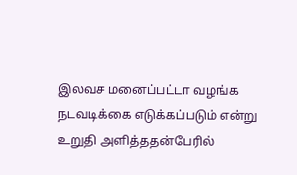இலவச மனைப்பட்டா வழங்க நடவடிக்கை எடுக்கப்படும் என்று உறுதி அளித்ததன்பேரில்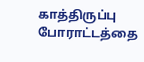காத்திருப்பு போராட்டத்தை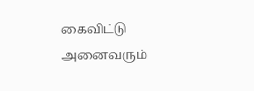கைவிட்டு அனைவரும்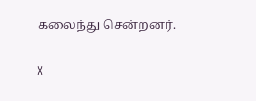கலைந்து சென்றனர்.

X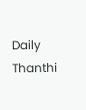Daily Thanthi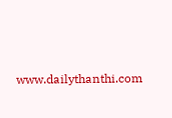www.dailythanthi.com